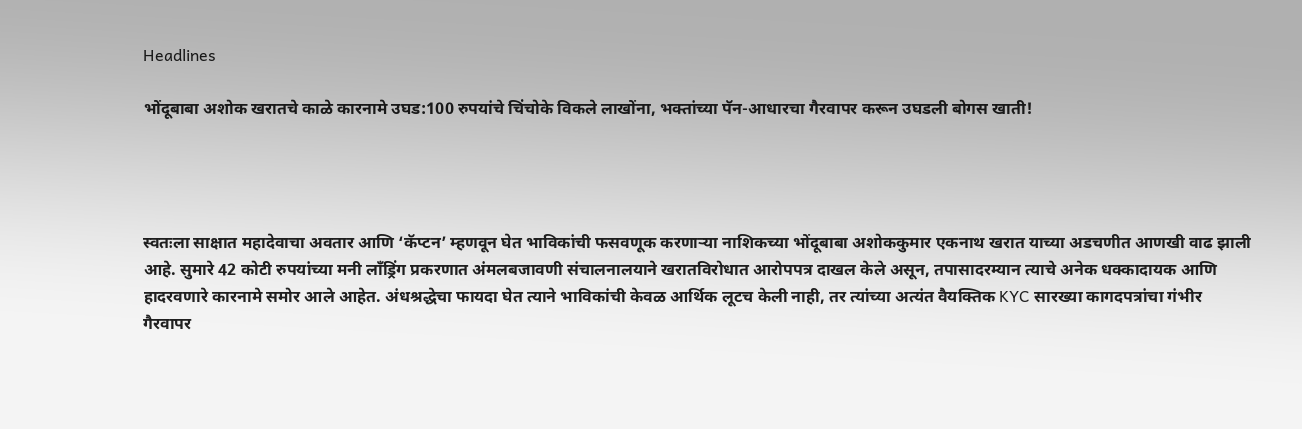Headlines

भोंदूबाबा अशोक खरातचे काळे कारनामे उघड:100 रुपयांचे चिंचोके विकले लाखोंना, भक्तांच्या पॅन-आधारचा गैरवापर करून उघडली बोगस खाती!




स्वतःला साक्षात महादेवाचा अवतार आणि ‘कॅप्टन’ म्हणवून घेत भाविकांची फसवणूक करणाऱ्या नाशिकच्या भोंदूबाबा अशोककुमार एकनाथ खरात याच्या अडचणीत आणखी वाढ झाली आहे. सुमारे 42 कोटी रुपयांच्या मनी लाँड्रिंग प्रकरणात अंमलबजावणी संचालनालयाने खरातविरोधात आरोपपत्र दाखल केले असून, तपासादरम्यान त्याचे अनेक धक्कादायक आणि हादरवणारे कारनामे समोर आले आहेत. अंधश्रद्धेचा फायदा घेत त्याने भाविकांची केवळ आर्थिक लूटच केली नाही, तर त्यांच्या अत्यंत वैयक्तिक KYC सारख्या कागदपत्रांचा गंभीर गैरवापर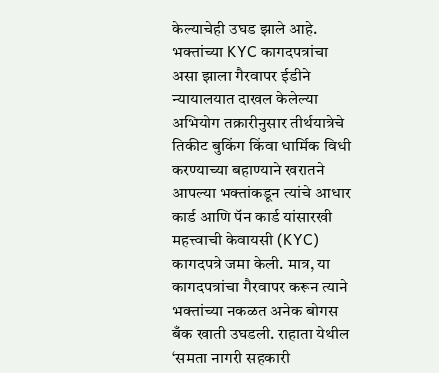केल्याचेही उघड झाले आहे. भक्तांच्या KYC कागदपत्रांचा असा झाला गैरवापर ईडीने न्यायालयात दाखल केलेल्या अभियोग तक्रारीनुसार तीर्थयात्रेचे तिकीट बुकिंग किंवा धार्मिक विधी करण्याच्या बहाण्याने खरातने आपल्या भक्तांकडून त्यांचे आधार कार्ड आणि पॅन कार्ड यांसारखी महत्त्वाची केवायसी (KYC) कागदपत्रे जमा केली. मात्र, या कागदपत्रांचा गैरवापर करून त्याने भक्तांच्या नकळत अनेक बोगस बँक खाती उघडली. राहाता येथील ‘समता नागरी सहकारी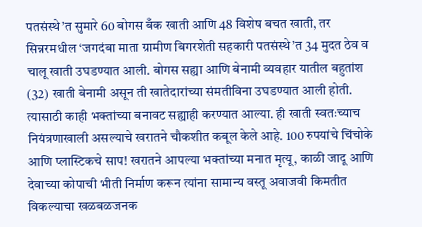पतसंस्थे’त सुमारे 60 बोगस बँक खाती आणि 48 विशेष बचत खाती, तर सिन्नरमधील ‘जगदंबा माता ग्रामीण बिगरशेती सहकारी पतसंस्थे’त 34 मुदत ठेव व चालू खाती उघडण्यात आली. बोगस सह्या आणि बेनामी व्यवहार यातील बहुतांश (32) खाती बेनामी असून ती खातेदारांच्या संमतीविना उघडण्यात आली होती. त्यासाठी काही भक्तांच्या बनावट सह्याही करण्यात आल्या. ही खाती स्वतःच्याच नियंत्रणाखाली असल्याचे खरातने चौकशीत कबूल केले आहे. 100 रुपयांचे चिंचोके आणि प्लास्टिकचे साप! खरातने आपल्या भक्तांच्या मनात मृत्यू, काळी जादू आणि देवाच्या कोपाची भीती निर्माण करून त्यांना सामान्य वस्तू अवाजवी किमतीत विकल्याचा खळबळजनक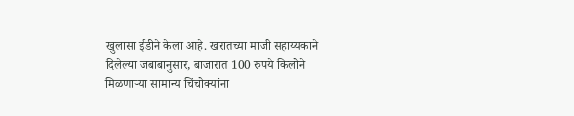खुलासा ईडीने केला आहे. खरातच्या माजी सहाय्यकाने दिलेल्या जबाबानुसार, बाजारात 100 रुपये किलोने मिळणाऱ्या सामान्य चिंचोक्यांना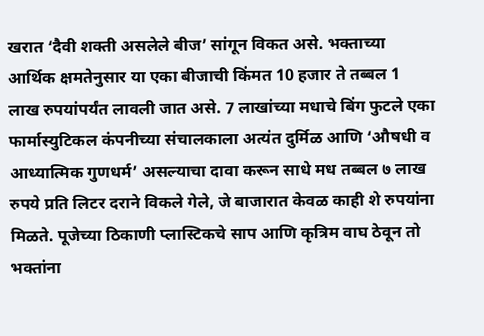खरात ‘दैवी शक्ती असलेले बीज’ सांगून विकत असे. भक्ताच्या आर्थिक क्षमतेनुसार या एका बीजाची किंमत 10 हजार ते तब्बल 1 लाख रुपयांपर्यंत लावली जात असे. 7 लाखांच्या मधाचे बिंग फुटले एका फार्मास्युटिकल कंपनीच्या संचालकाला अत्यंत दुर्मिळ आणि ‘औषधी व आध्यात्मिक गुणधर्म’ असल्याचा दावा करून साधे मध तब्बल ७ लाख रुपये प्रति लिटर दराने विकले गेले, जे बाजारात केवळ काही शे रुपयांना मिळते. पूजेच्या ठिकाणी प्लास्टिकचे साप आणि कृत्रिम वाघ ठेवून तो भक्तांना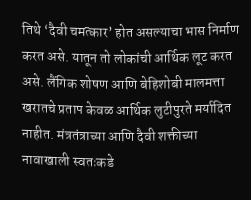तिथे ‘दैवी चमत्कार’ होत असल्याचा भास निर्माण करत असे. यातून तो लोकांची आर्थिक लूट करत असे. लैंगिक शोषण आणि बेहिशोबी मालमत्ता खरातचे प्रताप केवळ आर्थिक लुटीपुरते मर्यादित नाहीत. मंत्रतंत्राच्या आणि दैवी शक्तीच्या नावाखाली स्वतःकडे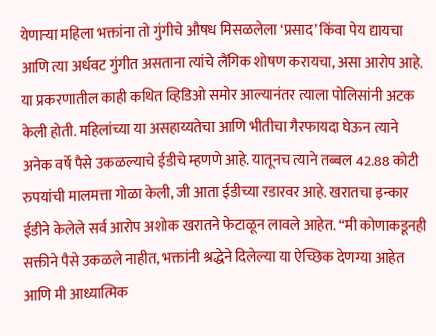येणाऱ्या महिला भक्तांना तो गुंगीचे औषध मिसळलेला ‘प्रसाद’ किंवा पेय द्यायचा आणि त्या अर्धवट गुंगीत असताना त्यांचे लैंगिक शोषण करायचा, असा आरोप आहे. या प्रकरणातील काही कथित व्हिडिओ समोर आल्यानंतर त्याला पोलिसांनी अटक केली होती. महिलांच्या या असहाय्यतेचा आणि भीतीचा गैरफायदा घेऊन त्याने अनेक वर्षे पैसे उकळल्याचे ईडीचे म्हणणे आहे. यातूनच त्याने तब्बल 42.88 कोटी रुपयांची मालमत्ता गोळा केली, जी आता ईडीच्या रडारवर आहे. खरातचा इन्कार ईडीने केलेले सर्व आरोप अशोक खरातने फेटाळून लावले आहेत. “मी कोणाकडूनही सक्तीने पैसे उकळले नाहीत, भक्तांनी श्रद्धेने दिलेल्या या ऐच्छिक देणग्या आहेत आणि मी आध्यात्मिक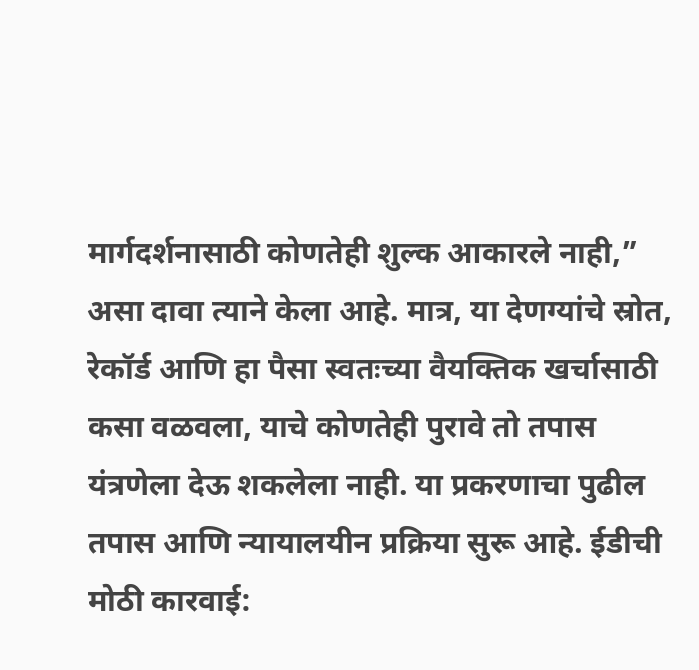मार्गदर्शनासाठी कोणतेही शुल्क आकारले नाही,” असा दावा त्याने केला आहे. मात्र, या देणग्यांचे स्रोत, रेकॉर्ड आणि हा पैसा स्वतःच्या वैयक्तिक खर्चासाठी कसा वळवला, याचे कोणतेही पुरावे तो तपास यंत्रणेला देऊ शकलेला नाही. या प्रकरणाचा पुढील तपास आणि न्यायालयीन प्रक्रिया सुरू आहे. ईडीची मोठी कारवाई: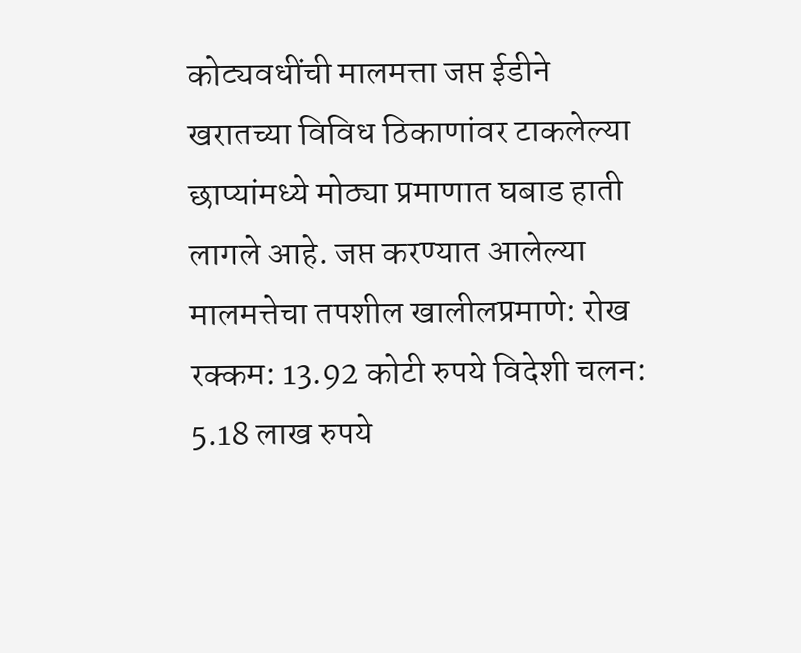कोट्यवधींची मालमत्ता जप्त ईडीने खरातच्या विविध ठिकाणांवर टाकलेल्या छाप्यांमध्ये मोठ्या प्रमाणात घबाड हाती लागले आहे. जप्त करण्यात आलेल्या मालमत्तेचा तपशील खालीलप्रमाणे: रोख रक्कम: 13.92 कोटी रुपये विदेशी चलन: 5.18 लाख रुपये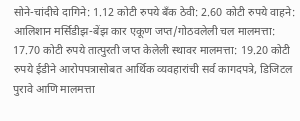सोने-चांदीचे दागिने: 1.12 कोटी रुपये बँक ठेवी: 2.60 कोटी रुपये वाहने: आलिशान मर्सिडीझ-बेंझ कार एकूण जप्त/गोठवलेली चल मालमत्ता: 17.70 कोटी रुपये तात्पुरती जप्त केलेली स्थावर मालमत्ता: 19.20 कोटी रुपये ईडीने आरोपपत्रासोबत आर्थिक व्यवहारांची सर्व कागदपत्रे, डिजिटल पुरावे आणि मालमत्ता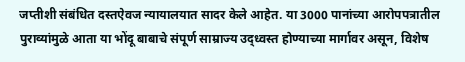जप्तीशी संबंधित दस्तऐवज न्यायालयात सादर केले आहेत. या 3000 पानांच्या आरोपपत्रातील पुराव्यांमुळे आता या भोंदू बाबाचे संपूर्ण साम्राज्य उद्ध्वस्त होण्याच्या मार्गावर असून, विशेष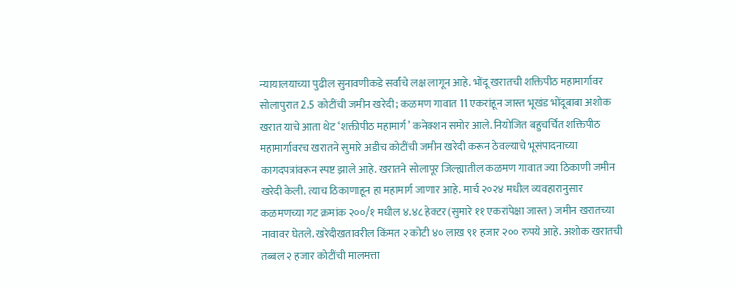न्यायालयाच्या पुढील सुनावणीकडे सर्वांचे लक्ष लागून आहे. भोंदू खरातची शक्तिपीठ महामार्गावर सोलापुरात 2.5 कोटींची जमीन खरेदी; कळमण गावात 11 एकरांहून जास्त भूखंड भोंदूबाबा अशोक खरात याचे आता थेट ‘शक्तीपीठ महामार्ग’ कनेक्शन समोर आले. नियोजित बहुचर्चित शक्तिपीठ महामार्गावरच खरातने सुमारे अडीच कोटींची जमीन खरेदी करून ठेवल्याचे भूसंपादनाच्या कागदपत्रांवरून स्पष्ट झाले आहे. खरातने सोलापूर जिल्ह्यातील कळमण गावात ज्या ठिकाणी जमीन खरेदी केली. त्याच ठिकाणाहून हा महामार्ग जाणार आहे. मार्च २०२४ मधील व्यवहारानुसार कळमणच्या गट क्रमांक २००/१ मधील ४.४८ हेक्टर (सुमारे ११ एकरांपेक्षा जास्त) जमीन खरातच्या नावावर घेतले. खरेदीखतावरील किंमत २ कोटी ४० लाख ९१ हजार २०० रुपये आहे. अशोक खरातची तब्बल २ हजार कोटींची मालमत्ता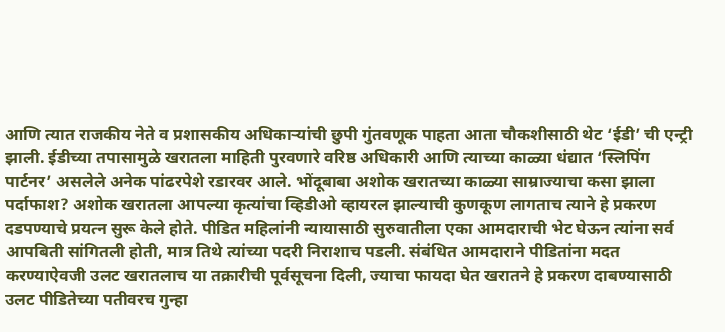आणि त्यात राजकीय नेते व प्रशासकीय अधिकाऱ्यांची छुपी गुंतवणूक पाहता आता चौकशीसाठी थेट ‘ईडी’ ची एन्ट्री झाली. ईडीच्या तपासामुळे खरातला माहिती पुरवणारे वरिष्ठ अधिकारी आणि त्याच्या काळ्या धंद्यात ‘स्लिपिंग पार्टनर’ असलेले अनेक पांढरपेशे रडारवर आले. भोंदूबाबा अशोक खरातच्या काळ्या साम्राज्याचा कसा झाला पर्दाफाश? अशोक खरातला आपल्या कृत्यांचा व्हिडीओ व्हायरल झाल्याची कुणकूण लागताच त्याने हे प्रकरण दडपण्याचे प्रयत्न सुरू केले होते. पीडित महिलांनी न्यायासाठी सुरुवातीला एका आमदाराची भेट घेऊन त्यांना सर्व आपबिती सांगितली होती, मात्र तिथे त्यांच्या पदरी निराशाच पडली. संबंधित आमदाराने पीडितांना मदत करण्याऐवजी उलट खरातलाच या तक्रारीची पूर्वसूचना दिली, ज्याचा फायदा घेत खरातने हे प्रकरण दाबण्यासाठी उलट पीडितेच्या पतीवरच गुन्हा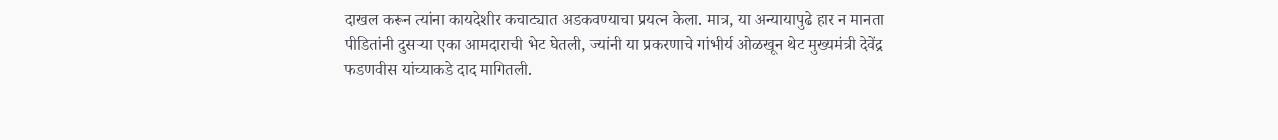दाखल करून त्यांना कायदेशीर कचाट्यात अडकवण्याचा प्रयत्न केला. मात्र, या अन्यायापुढे हार न मानता पीडितांनी दुसऱ्या एका आमदाराची भेट घेतली, ज्यांनी या प्रकरणाचे गांभीर्य ओळखून थेट मुख्यमंत्री देवेंद्र फडणवीस यांच्याकडे दाद मागितली.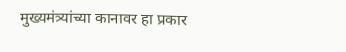मुख्यमंत्र्यांच्या कानावर हा प्रकार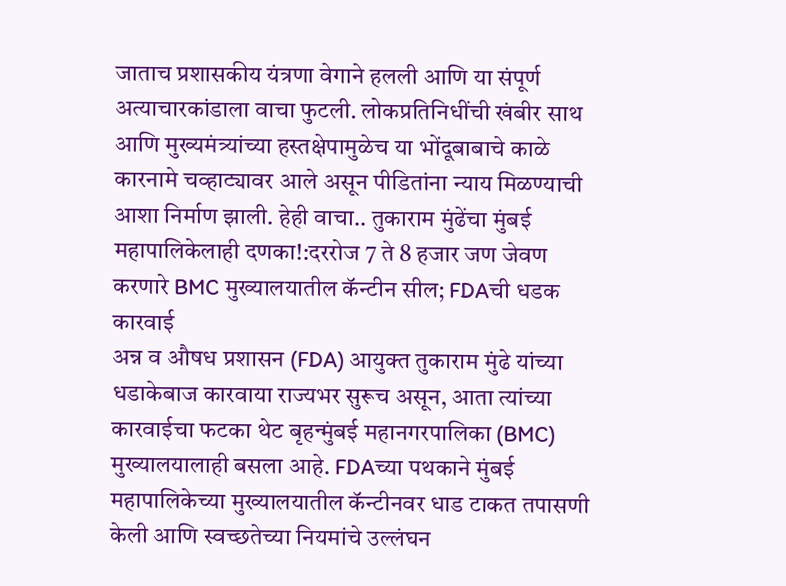जाताच प्रशासकीय यंत्रणा वेगाने हलली आणि या संपूर्ण अत्याचारकांडाला वाचा फुटली. लोकप्रतिनिधींची खंबीर साथ आणि मुख्यमंत्र्यांच्या हस्तक्षेपामुळेच या भोंदूबाबाचे काळे कारनामे चव्हाट्यावर आले असून पीडितांना न्याय मिळण्याची आशा निर्माण झाली. हेही वाचा.. तुकाराम मुंढेंचा मुंबई महापालिकेलाही दणका!:दररोज 7 ते 8 हजार जण जेवण करणारे BMC मुख्यालयातील कॅन्टीन सील; FDAची धडक कारवाई
अन्न व औषध प्रशासन (FDA) आयुक्त तुकाराम मुंढे यांच्या धडाकेबाज कारवाया राज्यभर सुरूच असून, आता त्यांच्या कारवाईचा फटका थेट बृहन्मुंबई महानगरपालिका (BMC) मुख्यालयालाही बसला आहे. FDAच्या पथकाने मुंबई महापालिकेच्या मुख्यालयातील कॅन्टीनवर धाड टाकत तपासणी केली आणि स्वच्छतेच्या नियमांचे उल्लंघन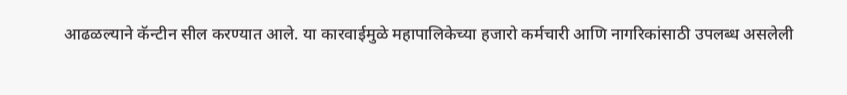आढळल्याने कॅन्टीन सील करण्यात आले. या कारवाईमुळे महापालिकेच्या हजारो कर्मचारी आणि नागरिकांसाठी उपलब्ध असलेली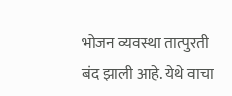भोजन व्यवस्था तात्पुरती बंद झाली आहे. येथे वाचा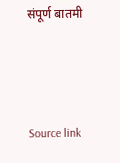संपूर्ण बातमी



Source link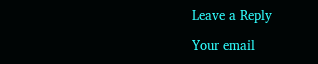Leave a Reply

Your email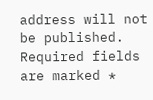address will not be published. Required fields are marked *